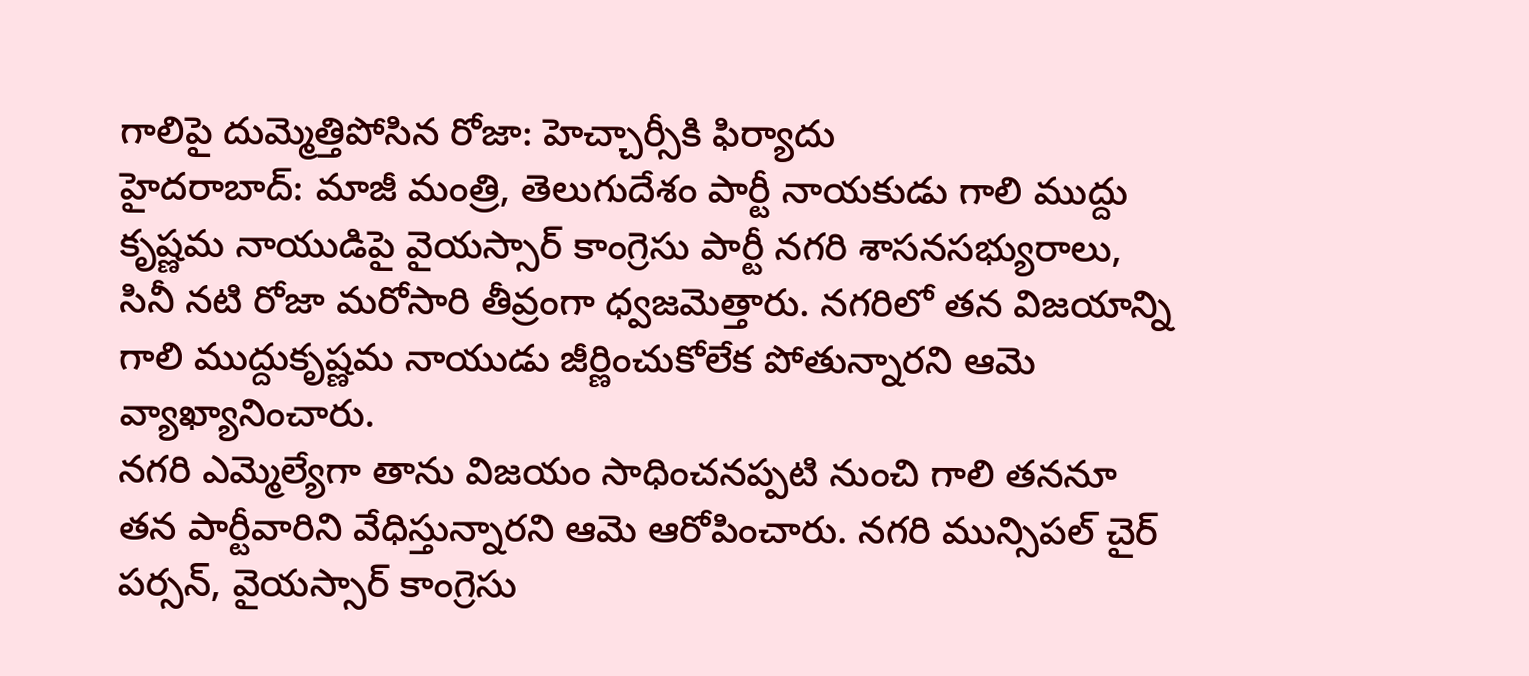గాలిపై దుమ్మెత్తిపోసిన రోజా: హెచ్చార్సీకి ఫిర్యాదు
హైదరాబాద్: మాజీ మంత్రి, తెలుగుదేశం పార్టీ నాయకుడు గాలి ముద్దు కృష్ణమ నాయుడిపై వైయస్సార్ కాంగ్రెసు పార్టీ నగరి శాసనసభ్యురాలు, సినీ నటి రోజా మరోసారి తీవ్రంగా ధ్వజమెత్తారు. నగరిలో తన విజయాన్ని గాలి ముద్దుకృష్ణమ నాయుడు జీర్ణించుకోలేక పోతున్నారని ఆమె వ్యాఖ్యానించారు.
నగరి ఎమ్మెల్యేగా తాను విజయం సాధించనప్పటి నుంచి గాలి తననూ తన పార్టీవారిని వేధిస్తున్నారని ఆమె ఆరోపించారు. నగరి మున్సిపల్ చైర్ పర్సన్, వైయస్సార్ కాంగ్రెసు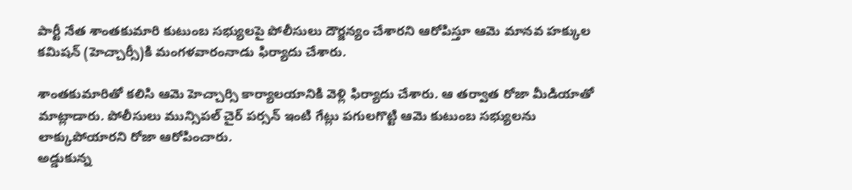పార్టీ నేత శాంతకుమారి కుటుంబ సభ్యులపై పోలీసులు దౌర్జన్యం చేశారని ఆరోపిస్తూ ఆమె మానవ హక్కుల కమిషన్ (హెచ్చార్సీ)కి మంగళవారంనాడు ఫిర్యాదు చేశారు.

శాంతకుమారితో కలిసి ఆమె హెచ్చార్సి కార్యాలయానికి వెళ్లి ఫిర్యాదు చేశారు. ఆ తర్వాత రోజా మీడియాతో మాట్లాడారు. పోలీసులు మున్సిపల్ చైర్ పర్సన్ ఇంటి గేట్లు పగులగొట్టి ఆమె కుటుంబ సభ్యులను లాక్కుపోయారని రోజా ఆరోపించారు.
అడ్డుకున్న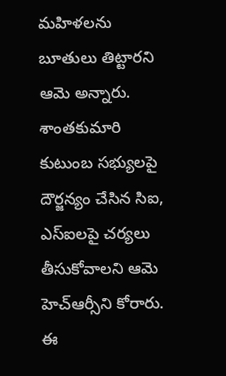మహిళలను బూతులు తిట్టారని ఆమె అన్నారు. శాంతకుమారి కుటుంబ సభ్యులపై దౌర్జన్యం చేసిన సిఐ, ఎస్ఐలపై చర్యలు తీసుకోవాలని ఆమె హెచ్ఆర్సీని కోరారు. ఈ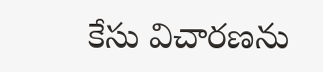కేసు విచారణను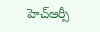హెచ్ఆర్సీ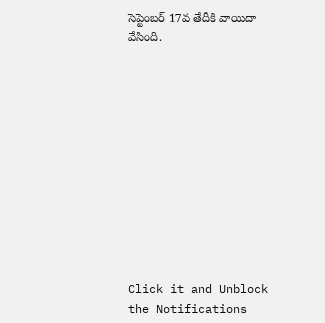సెప్టెంబర్ 17వ తేదీకి వాయిదా వేసింది.












Click it and Unblock the Notifications